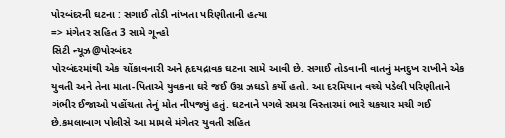પોરબંદરની ઘટના : સગાઈ તોડી નાંખતા પરિણીતાની હત્યા
=> મંગેતર સહિત 3 સામે ગૂન્હો
સિટી ન્યૂઝ@પોરબંદર
પોરબંદરમાંથી એક ચોંકાવનારી અને હૃદયદ્રાવક ઘટના સામે આવી છે. સગાઈ તોડવાની વાતનું મનદુખ રાખીને એક યુવતી અને તેના માતા-પિતાએ યુવકના ઘરે જઈ ઉગ્ર ઝઘડો કર્યો હતો. આ દરમિયાન વચ્ચે પડેલી પરિણીતાને ગંભીર ઈજાઓ પહોંચતા તેનું મોત નીપજ્યું હતું. ઘટનાને પગલે સમગ્ર વિસ્તારમાં ભારે ચકચાર મચી ગઈ છે.કમલાબાગ પોલીસે આ મામલે મંગેતર યુવતી સહિત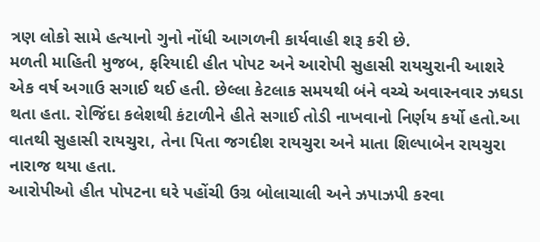ત્રણ લોકો સામે હત્યાનો ગુનો નોંધી આગળની કાર્યવાહી શરૂ કરી છે.
મળતી માહિતી મુજબ, ફરિયાદી હીત પોપટ અને આરોપી સુહાસી રાયચુરાની આશરે એક વર્ષ અગાઉ સગાઈ થઈ હતી. છેલ્લા કેટલાક સમયથી બંને વચ્ચે અવારનવાર ઝઘડા થતા હતા. રોજિંદા કલેશથી કંટાળીને હીતે સગાઈ તોડી નાખવાનો નિર્ણય કર્યો હતો.આ વાતથી સુહાસી રાયચુરા, તેના પિતા જગદીશ રાયચુરા અને માતા શિલ્પાબેન રાયચુરા નારાજ થયા હતા.
આરોપીઓ હીત પોપટના ઘરે પહોંચી ઉગ્ર બોલાચાલી અને ઝપાઝપી કરવા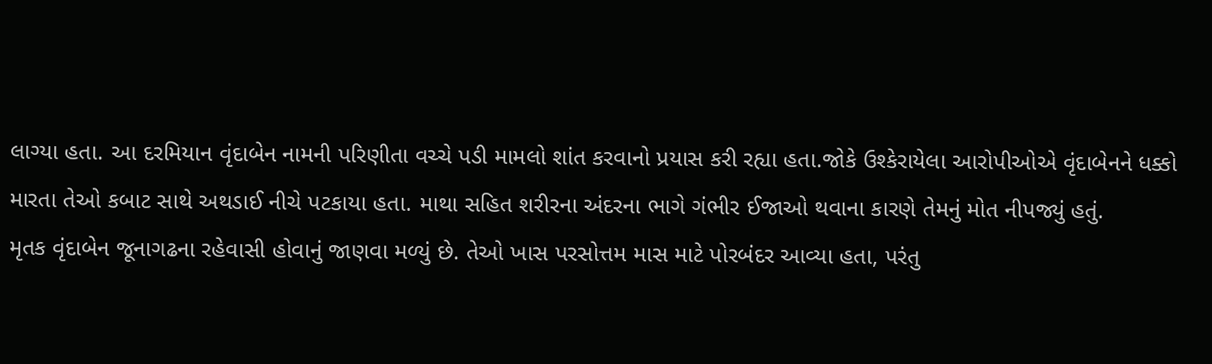લાગ્યા હતા. આ દરમિયાન વૃંદાબેન નામની પરિણીતા વચ્ચે પડી મામલો શાંત કરવાનો પ્રયાસ કરી રહ્યા હતા.જોકે ઉશ્કેરાયેલા આરોપીઓએ વૃંદાબેનને ધક્કો મારતા તેઓ કબાટ સાથે અથડાઈ નીચે પટકાયા હતા. માથા સહિત શરીરના અંદરના ભાગે ગંભીર ઈજાઓ થવાના કારણે તેમનું મોત નીપજ્યું હતું.
મૃતક વૃંદાબેન જૂનાગઢના રહેવાસી હોવાનું જાણવા મળ્યું છે. તેઓ ખાસ પરસોત્તમ માસ માટે પોરબંદર આવ્યા હતા, પરંતુ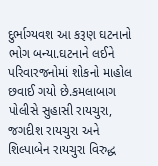દુર્ભાગ્યવશ આ કરૂણ ઘટનાનો ભોગ બન્યા.ઘટનાને લઈને પરિવારજનોમાં શોકનો માહોલ છવાઈ ગયો છે.કમલાબાગ પોલીસે સુહાસી રાયચુરા, જગદીશ રાયચુરા અને શિલ્પાબેન રાયચુરા વિરુદ્ધ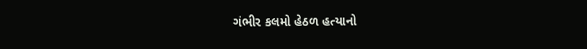ગંભીર કલમો હેઠળ હત્યાનો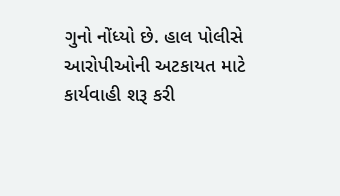ગુનો નોંધ્યો છે. હાલ પોલીસે આરોપીઓની અટકાયત માટે કાર્યવાહી શરૂ કરી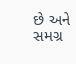છે અને સમગ્ર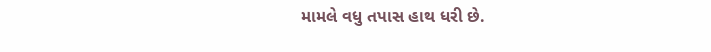મામલે વધુ તપાસ હાથ ધરી છે.